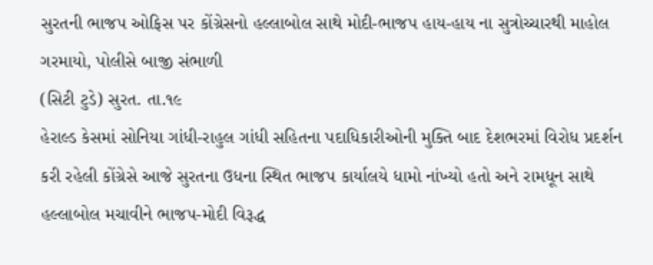સુરતની ભાજપ ઓફિસ પર કોંગ્રેસનો હલ્લાબોલ સાથે મોદી-ભાજપ હાય-હાય ના સુત્રોચ્ચારથી માહોલ ગરમાયો, પોલીસે બાજી સંભાળી
(સિટી ટુડે) સુરત. તા.૧૯
હેરાલ્ડ કેસમાં સોનિયા ગાંધી-રાહુલ ગાંધી સહિતના પદાધિકારીઓની મુક્તિ બાદ દેશભરમાં વિરોધ પ્રદર્શન કરી રહેલી કોંગ્રેસે આજે સુરતના ઉધના સ્થિત ભાજપ કાર્યાલયે ધામો નાંખ્યો હતો અને રામધૂન સાથે હલ્લાબોલ મચાવીને ભાજપ-મોદી વિરૂદ્ધ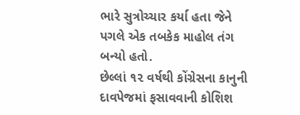ભારે સુત્રોચ્ચાર કર્યા હતા જેને પગલે એક તબકેક માહોલ તંગ બન્યો હતો.
છેલ્લાં ૧૨ વર્ષથી કોંગ્રેસના કાનુની દાવપેજમાં ફસાવવાની કોશિશ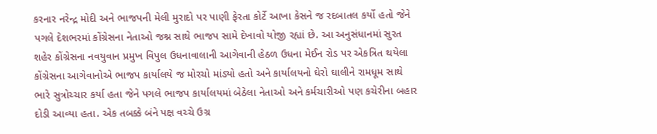કરનાર નરેન્દ્ર મોદી અને ભાજપની મેલી મુરાદો પર પાણી ફેરતા કોર્ટે આખા કેસને જ રદબાતલ કર્યો હતો જેને પગલે દેશભરમાં કોંગ્રેસના નેતાઓ જશ્ન સાથે ભાજપ સામે દેખાવો યોજી રહ્યાં છે. આ અનુસંધાનમાં સુરત શહેર કોંગ્રેસના નવયુવાન પ્રમુખ વિપુલ ઉધનાવાલાની આગેવાની હેઠળ ઉધના મેઈન રોડ પર એકત્રિત થયેલા કોંગ્રેસના આગેવાનોએ ભાજપ કાર્યાલયે જ મોરચો માંડ્યો હતો અને કાર્યાલયનો ઘેરો ઘાલીને રામધૂમ સાથે ભારે સુત્રોચ્ચાર કર્યા હતા જેને પગલે ભાજપ કાર્યાલયમાં બેઠેલા નેતાઓ અને કર્મચારીઓ પણ કચેરીના બહાર દોડી આવ્યા હતા. એક તબક્કે બંને પક્ષ વચ્ચે ઉગ્ર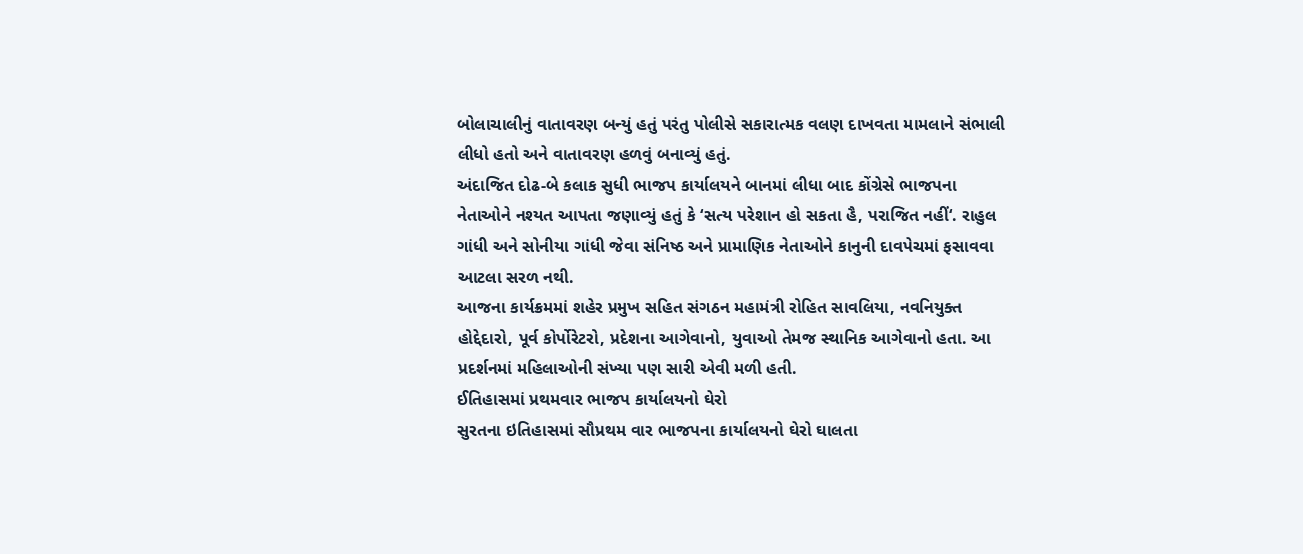બોલાચાલીનું વાતાવરણ બન્યું હતું પરંતુ પોલીસે સકારાત્મક વલણ દાખવતા મામલાને સંભાલી લીધો હતો અને વાતાવરણ હળવું બનાવ્યું હતું.
અંદાજિત દોઢ-બે કલાક સુધી ભાજપ કાર્યાલયને બાનમાં લીધા બાદ કોંગ્રેસે ભાજપના નેતાઓને નશ્યત આપતા જણાવ્યું હતું કે ‘સત્ય પરેશાન હો સકતા હૈ, પરાજિત નહીં‘. રાહુલ ગાંધી અને સોનીયા ગાંધી જેવા સંનિષ્ઠ અને પ્રામાણિક નેતાઓને કાનુની દાવપેચમાં ફસાવવા આટલા સરળ નથી.
આજના કાર્યક્રમમાં શહેર પ્રમુખ સહિત સંગઠન મહામંત્રી રોહિત સાવલિયા, નવનિયુક્ત હોદ્દેદારો, પૂર્વ કોર્પોરેટરો, પ્રદેશના આગેવાનો, યુવાઓ તેમજ સ્થાનિક આગેવાનો હતા. આ પ્રદર્શનમાં મહિલાઓની સંખ્યા પણ સારી એવી મળી હતી.
ઈતિહાસમાં પ્રથમવાર ભાજપ કાર્યાલયનો ઘેરો
સુરતના ઇતિહાસમાં સૌપ્રથમ વાર ભાજપના કાર્યાલયનો ઘેરો ઘાલતા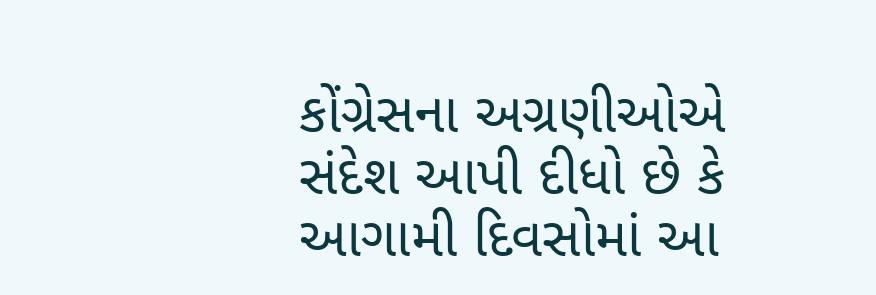કોંગ્રેસના અગ્રણીઓએ સંદેશ આપી દીધો છે કે આગામી દિવસોમાં આ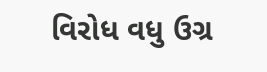વિરોધ વધુ ઉગ્ર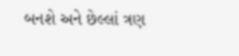બનશે અને છેલ્લાં ત્રણ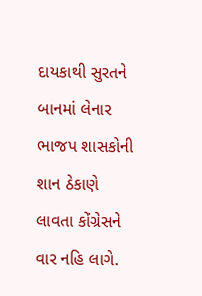દાયકાથી સુરતને બાનમાં લેનાર ભાજપ શાસકોની શાન ઠેકાણે લાવતા કોંગ્રેસને વાર નહિ લાગે.